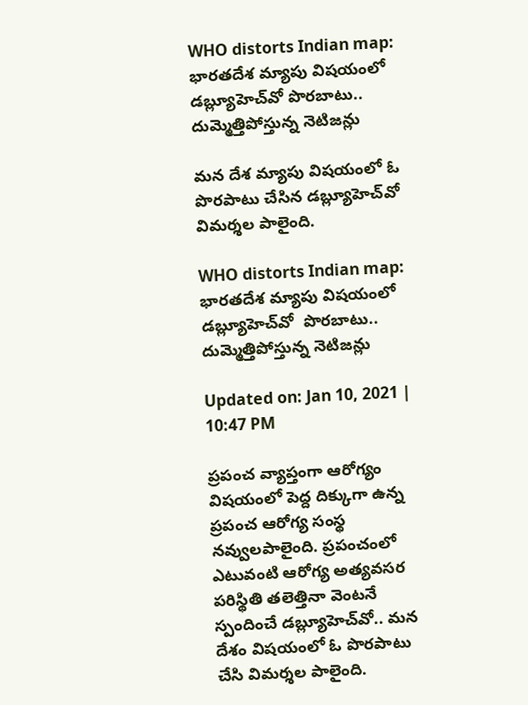WHO distorts Indian map: భారతదేశ మ్యాపు విషయంలో డబ్ల్యూహెచ్‌వో పొరబాటు.. దుమ్మెత్తిపోస్తున్న నెటిజన్లు

మన దేశ మ్యాపు విషయంలో ఓ పొరపాటు చేసిన డబ్ల్యూహెచ్‌వో విమర్శల పాలైంది.

WHO distorts Indian map: భారతదేశ మ్యాపు విషయంలో డబ్ల్యూహెచ్‌వో  పొరబాటు.. దుమ్మెత్తిపోస్తున్న నెటిజన్లు

Updated on: Jan 10, 2021 | 10:47 PM

ప్రపంచ వ్యాప్తంగా ఆరోగ్యం విషయంలో పెద్ద దిక్కుగా ఉన్న ప్రపంచ ఆరోగ్య సంస్థ నవ్వులపాలైంది. ప్రపంచంలో ఎటువంటి ఆరోగ్య అత్యవసర పరిస్థితి తలెత్తినా వెంటనే స్పందించే డబ్ల్యూహెచ్‌వో.. మన దేశం విషయంలో ఓ పొరపాటు చేసి విమర్శల పాలైంది.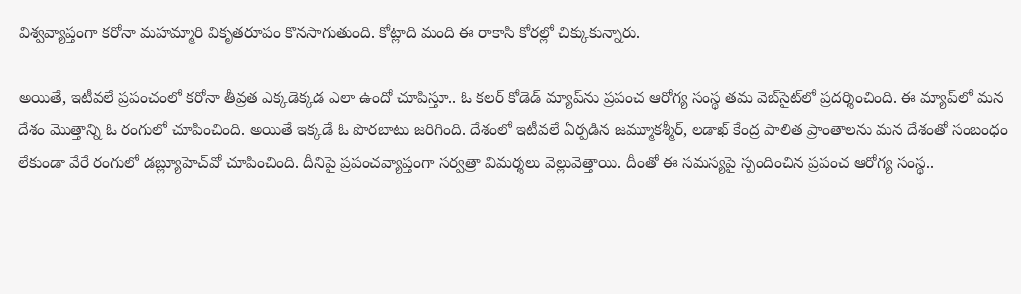విశ్వవ్యాప్తంగా కరోనా మహమ్మారి వికృతరూపం కొనసాగుతుంది. కోట్లాది మంది ఈ రాకాసి కోరల్లో చిక్కుకున్నారు.

అయితే, ఇటీవలే ప్రపంచంలో కరోనా తీవ్రత ఎక్కడెక్కడ ఎలా ఉందో చూపిస్తూ.. ఓ కలర్ కోడెడ్ మ్యాప్‌ను ప్రపంచ ఆరోగ్య సంస్థ తమ వెబ్‌సైట్‌లో ప్రదర్శించింది. ఈ మ్యాప్‌లో మన దేశం మొత్తాన్ని ఓ రంగులో చూపించింది. అయితే ఇక్కడే ఓ పొరబాటు జరిగింది. దేశంలో ఇటీవలే ఏర్పడిన జమ్మూకశ్మీర్, లడాఖ్ కేంద్ర పాలిత ప్రాంతాలను మన దేశంతో సంబంధం లేకుండా వేరే రంగులో డబ్ల్యూహెచ్‌వో చూపించింది. దీనిపై ప్రపంచవ్యాప్తంగా సర్వత్రా విమర్శలు వెల్లువెత్తాయి. దీంతో ఈ సమస్యపై స్పందించిన ప్రపంచ ఆరోగ్య సంస్థ..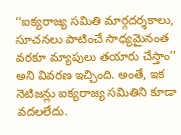‘‘ఐక్యరాజ్య సమితి మార్గదర్శకాలు, సూచనలు పాటించే సాధ్యమైనంత వరకూ మ్యాపులు తయారు చేస్తాం’’ అని వివరణ ఇచ్చింది. అంతే, ఇక నెటిజన్లు ఐక్యరాజ్య సమితిని కూడా వదలలేదు.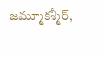జమ్మూకశ్మీర్,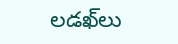లడఖ్‌లు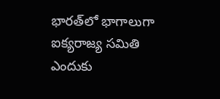భారత్‌లో భాగాలుగా ఐక్యరాజ్య సమితి ఎందుకు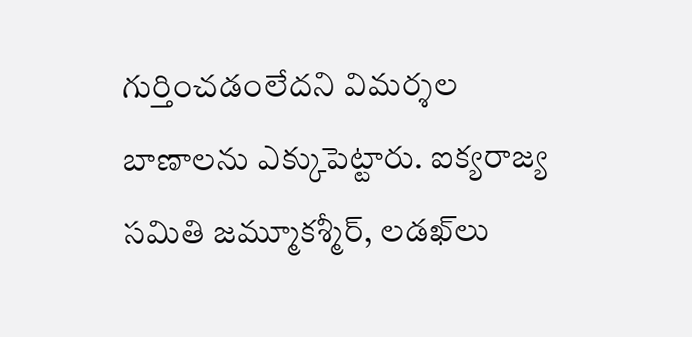గుర్తించడంలేదని విమర్శల బాణాలను ఎక్కుపెట్టారు. ఐక్యరాజ్య సమితి జమ్మూకశ్మీర్, లడఖ్‌లు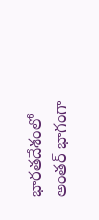భారతదేశంలో అంతర్ భాగంగా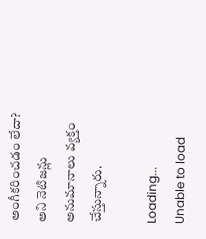అంగీకరించడం లేదా? అని నెటిజన్లు అనుమానాలు వ్యక్తం చేస్తున్నారు.

Loading...
Unable to load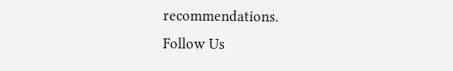recommendations.
Follow Us